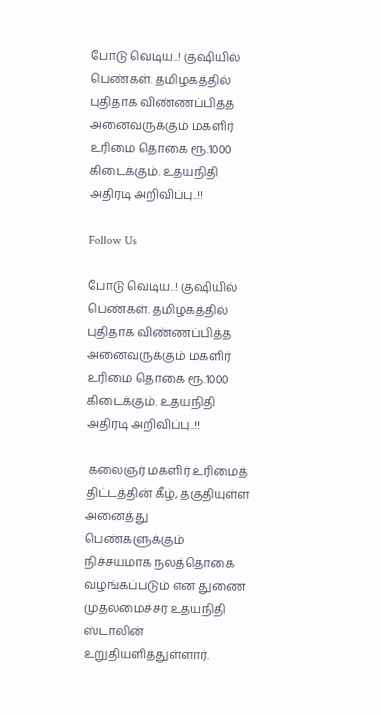போடு வெடிய..! குஷியில் பெண்கள். தமிழகத்தில் புதிதாக விண்ணப்பித்த அனைவருக்கும் மகளிர் உரிமை தொகை ரூ.1000 கிடைக்கும். உதயநிதி அதிரடி அறிவிப்பு..!!

Follow Us

போடு வெடிய..! குஷியில் பெண்கள். தமிழகத்தில் புதிதாக விண்ணப்பித்த அனைவருக்கும் மகளிர் உரிமை தொகை ரூ.1000 கிடைக்கும். உதயநிதி அதிரடி அறிவிப்பு..!!

 கலைஞர் மகளிர் உரிமைத் திட்டத்தின் கீழ், தகுதியுள்ள அனைத்து பெண்களுக்கும் நிச்சயமாக நலத்தொகை வழங்கப்படும் என துணை முதலமைச்சர் உதயநிதி ஸ்டாலின் உறுதியளித்துள்ளார்.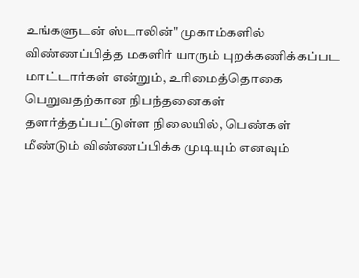உங்களுடன் ஸ்டாலின்" முகாம்களில் விண்ணப்பித்த மகளிர் யாரும் புறக்கணிக்கப்பட மாட்டார்கள் என்றும், உரிமைத்தொகை பெறுவதற்கான நிபந்தனைகள் தளர்த்தப்பட்டுள்ள நிலையில், பெண்கள் மீண்டும் விண்ணப்பிக்க முடியும் எனவும்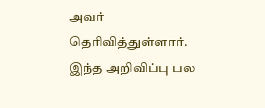அவர் தெரிவித்துள்ளார். இந்த அறிவிப்பு பல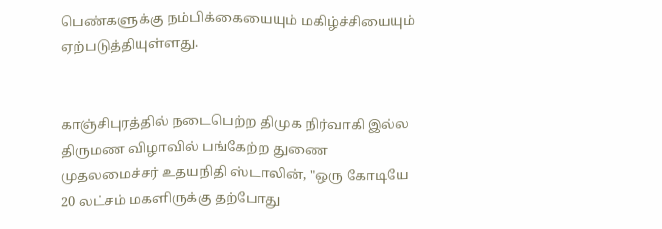பெண்களுக்கு நம்பிக்கையையும் மகிழ்ச்சியையும் ஏற்படுத்தியுள்ளது.


காஞ்சிபுரத்தில் நடைபெற்ற திமுக நிர்வாகி இல்ல திருமண விழாவில் பங்கேற்ற துணை முதலமைச்சர் உதயநிதி ஸ்டாலின், "ஒரு கோடியே 20 லட்சம் மகளிருக்கு தற்போது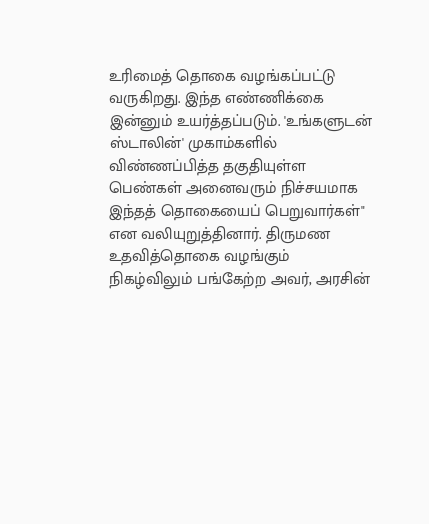உரிமைத் தொகை வழங்கப்பட்டு வருகிறது. இந்த எண்ணிக்கை இன்னும் உயர்த்தப்படும். 'உங்களுடன் ஸ்டாலின்' முகாம்களில் விண்ணப்பித்த தகுதியுள்ள பெண்கள் அனைவரும் நிச்சயமாக இந்தத் தொகையைப் பெறுவார்கள்" என வலியுறுத்தினார். திருமண உதவித்தொகை வழங்கும் நிகழ்விலும் பங்கேற்ற அவர், அரசின்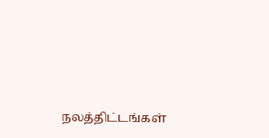நலத்திட்டங்கள்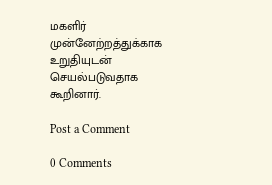மகளிர் முன்னேற்றத்துக்காக உறுதியுடன் செயல்படுவதாக கூறினார்.

Post a Comment

0 Comments